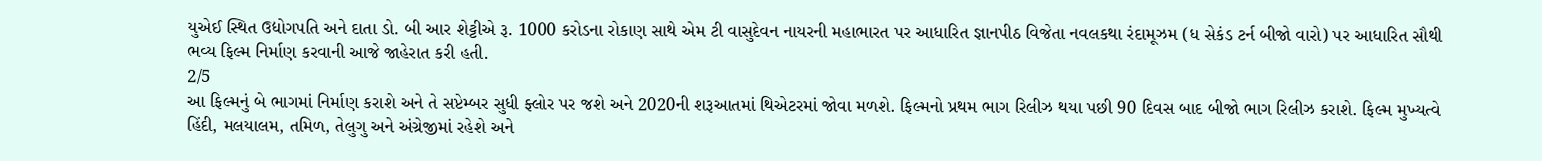યુએઈ સ્થિત ઉદ્યોગપતિ અને દાતા ડો. બી આર શેટ્ટીએ રૂ. 1000 કરોડના રોકાણ સાથે એમ ટી વાસુદેવન નાયરની મહાભારત પર આધારિત જ્ઞાનપીઠ વિજેતા નવલકથા રંદામૂઝમ (ધ સેકંડ ટર્ન બીજો વારો) પર આધારિત સૌથી ભવ્ય ફિલ્મ નિર્માણ કરવાની આજે જાહેરાત કરી હતી.
2/5
આ ફિલ્મનું બે ભાગમાં નિર્માણ કરાશે અને તે સપ્ટેમ્બર સુધી ફ્લોર પર જશે અને 2020ની શરૂઆતમાં થિએટરમાં જોવા મળશે. ફિલ્મનો પ્રથમ ભાગ રિલીઝ થયા પછી 90 દિવસ બાદ બીજો ભાગ રિલીઝ કરાશે. ફિલ્મ મુખ્યત્વે હિંદી, મલયાલમ, તમિળ, તેલુગુ અને અંગ્રેજીમાં રહેશે અને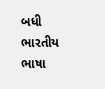બધી ભારતીય ભાષા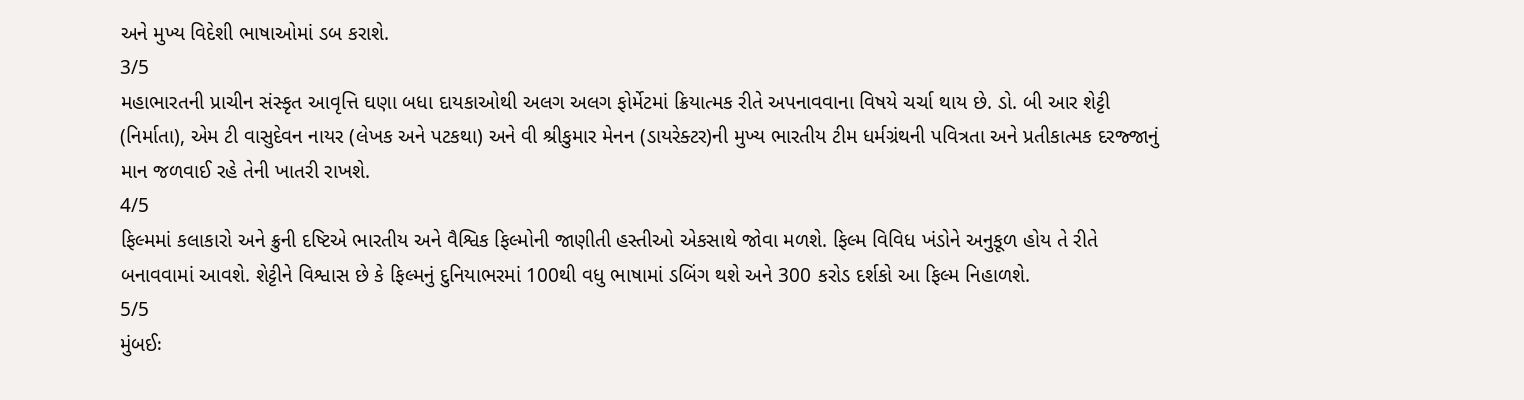અને મુખ્ય વિદેશી ભાષાઓમાં ડબ કરાશે.
3/5
મહાભારતની પ્રાચીન સંસ્કૃત આવૃત્તિ ઘણા બધા દાયકાઓથી અલગ અલગ ફોર્મેટમાં ક્રિયાત્મક રીતે અપનાવવાના વિષયે ચર્ચા થાય છે. ડો. બી આર શેટ્ટી (નિર્માતા), એમ ટી વાસુદેવન નાયર (લેખક અને પટકથા) અને વી શ્રીકુમાર મેનન (ડાયરેક્ટર)ની મુખ્ય ભારતીય ટીમ ધર્મગ્રંથની પવિત્રતા અને પ્રતીકાત્મક દરજ્જાનું માન જળવાઈ રહે તેની ખાતરી રાખશે.
4/5
ફિલ્મમાં કલાકારો અને ક્રુની દષ્ટિએ ભારતીય અને વૈશ્વિક ફિલ્મોની જાણીતી હસ્તીઓ એકસાથે જોવા મળશે. ફિલ્મ વિવિધ ખંડોને અનુકૂળ હોય તે રીતે બનાવવામાં આવશે. શેટ્ટીને વિશ્વાસ છે કે ફિલ્મનું દુનિયાભરમાં 100થી વધુ ભાષામાં ડબિંગ થશે અને 300 કરોડ દર્શકો આ ફિલ્મ નિહાળશે.
5/5
મુંબઈઃ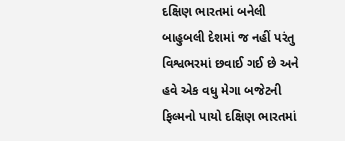દક્ષિણ ભારતમાં બનેલી બાહુબલી દેશમાં જ નહીં પરંતુ વિશ્વભરમાં છવાઈ ગઈ છે અને હવે એક વધુ મેગા બજેટની ફિલ્મનો પાયો દક્ષિણ ભારતમાં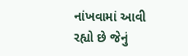નાંખવામાં આવી રહ્યો છે જેનું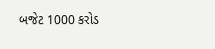બજેટ 1000 કરોડ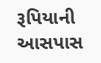રૂપિયાની આસપાસ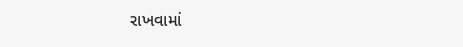રાખવામાં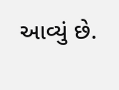આવ્યું છે.